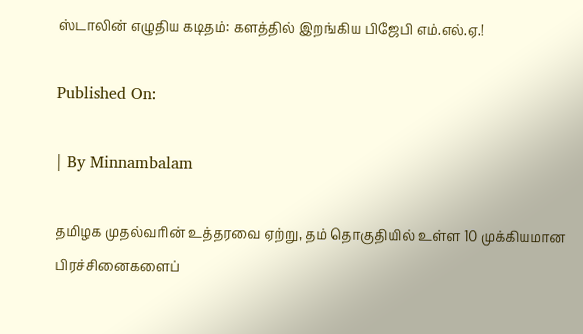ஸ்டாலின் எழுதிய கடிதம்: களத்தில் இறங்கிய பிஜேபி எம்.எல்.ஏ.!

Published On:

| By Minnambalam

தமிழக முதல்வரின் உத்தரவை ஏற்று, தம் தொகுதியில் உள்ள 10 முக்கியமான பிரச்சினைகளைப்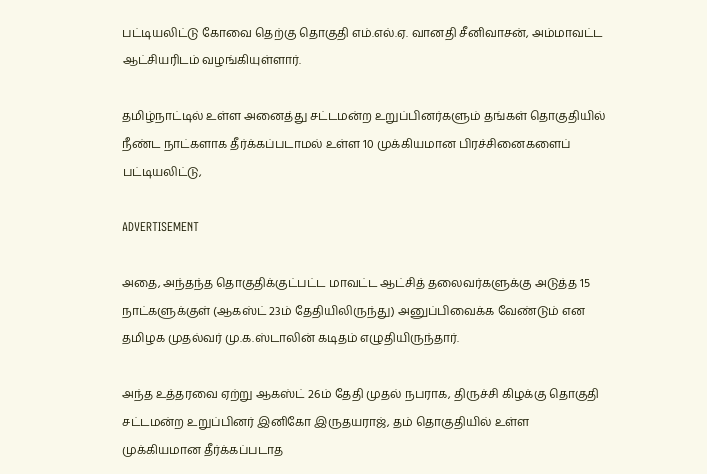பட்டியலிட்டு கோவை தெற்கு தொகுதி எம்.எல்.ஏ. வானதி சீனிவாசன், அம்மாவட்ட ஆட்சியரிடம் வழங்கியுள்ளார்.

தமிழ்நாட்டில் உள்ள அனைத்து சட்டமன்ற உறுப்பினர்களும் தங்கள் தொகுதியில் நீண்ட நாட்களாக தீர்க்கப்படாமல் உள்ள 10 முக்கியமான பிரச்சினைகளைப் பட்டியலிட்டு,

ADVERTISEMENT

அதை, அந்தந்த தொகுதிக்குட்பட்ட மாவட்ட ஆட்சித் தலைவர்களுக்கு அடுத்த 15 நாட்களுக்குள் (ஆகஸ்ட் 23ம் தேதியிலிருந்து) அனுப்பிவைக்க வேண்டும் என தமிழக முதல்வர் மு.க.ஸ்டாலின் கடிதம் எழுதியிருந்தார்.

அந்த உத்தரவை ஏற்று ஆகஸ்ட் 26ம் தேதி முதல் நபராக, திருச்சி கிழக்கு தொகுதி சட்டமன்ற உறுப்பினர் இனிகோ இருதயராஜ், தம் தொகுதியில் உள்ள முக்கியமான தீர்க்கப்படாத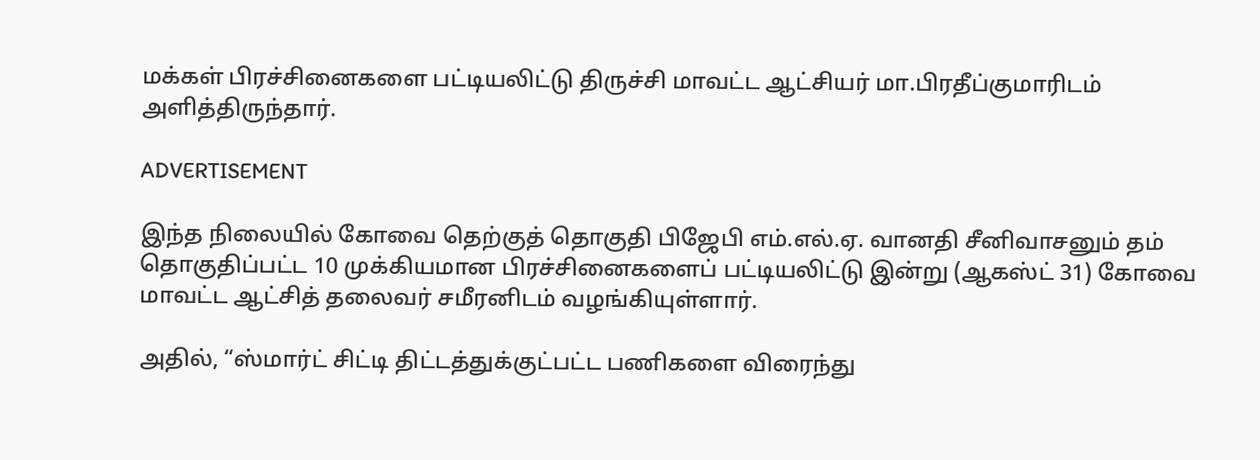மக்கள் பிரச்சினைகளை பட்டியலிட்டு திருச்சி மாவட்ட ஆட்சியர் மா.பிரதீப்குமாரிடம் அளித்திருந்தார்.

ADVERTISEMENT

இந்த நிலையில் கோவை தெற்குத் தொகுதி பிஜேபி எம்.எல்.ஏ. வானதி சீனிவாசனும் தம் தொகுதிப்பட்ட 10 முக்கியமான பிரச்சினைகளைப் பட்டியலிட்டு இன்று (ஆகஸ்ட் 31) கோவை மாவட்ட ஆட்சித் தலைவர் சமீரனிடம் வழங்கியுள்ளார்.

அதில், “ஸ்மார்ட் சிட்டி திட்டத்துக்குட்பட்ட பணிகளை விரைந்து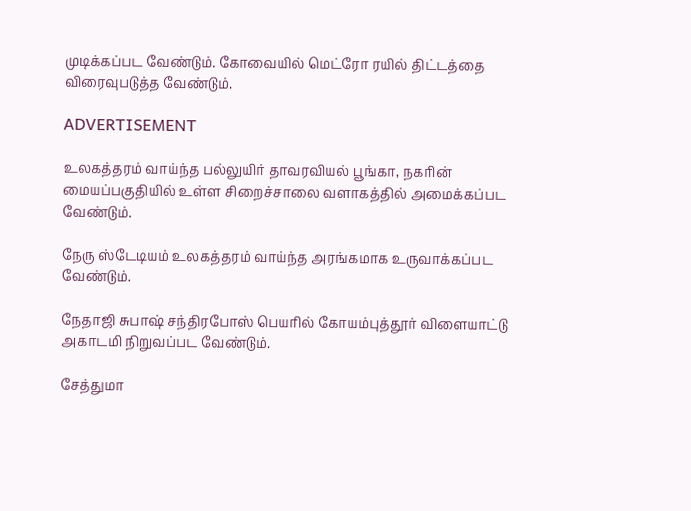முடிக்கப்பட வேண்டும். கோவையில் மெட்ரோ ரயில் திட்டத்தை விரைவுபடுத்த வேண்டும்.

ADVERTISEMENT

உலகத்தரம் வாய்ந்த பல்லுயிர் தாவரவியல் பூங்கா, நகரின் மையப்பகுதியில் உள்ள சிறைச்சாலை வளாகத்தில் அமைக்கப்பட வேண்டும்.

நேரு ஸ்டேடியம் உலகத்தரம் வாய்ந்த அரங்கமாக உருவாக்கப்பட வேண்டும்.

நேதாஜி சுபாஷ் சந்திரபோஸ் பெயரில் கோயம்புத்தூர் விளையாட்டு அகாடமி நிறுவப்பட வேண்டும்.

சேத்துமா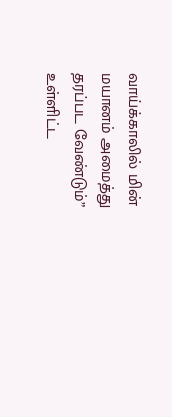வாய்க்காலில் மின் மயானம் அமைத்து தரப்பட வேண்டும்” உள்ளிட்ட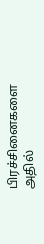பிரச்சினைகளை அதில்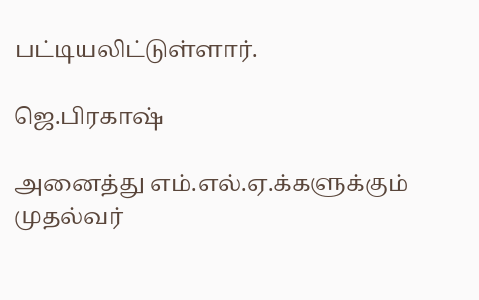பட்டியலிட்டுள்ளார்.

ஜெ.பிரகாஷ்

அனைத்து எம்.எல்.ஏ.க்களுக்கும் முதல்வர்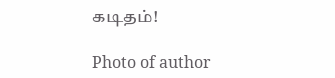கடிதம்!

Photo of author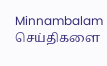Minnambalam
செய்திகளை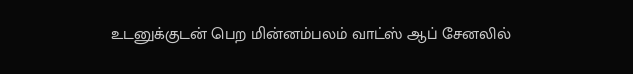உடனுக்குடன் பெற மின்னம்பலம் வாட்ஸ் ஆப் சேனலில்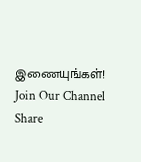இணையுங்கள்!
Join Our Channel
Share